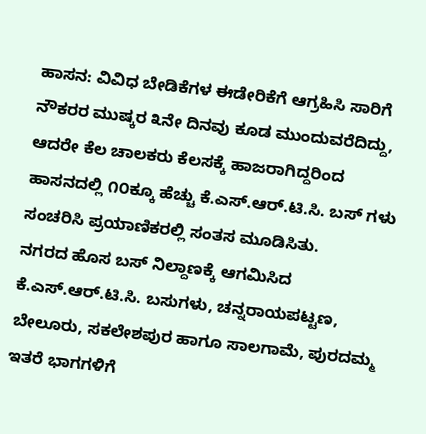ಹಾಸನ: ವಿವಿಧ ಬೇಡಿಕೆಗಳ ಈಡೇರಿಕೆಗೆ ಆಗ್ರಹಿಸಿ ಸಾರಿಗೆ ನೌಕರರ ಮುಷ್ಕರ ೩ನೇ ದಿನವು ಕೂಡ ಮುಂದುವರೆದಿದ್ದು, ಆದರೇ ಕೆಲ ಚಾಲಕರು ಕೆಲಸಕ್ಕೆ ಹಾಜರಾಗಿದ್ದರಿಂದ ಹಾಸನದಲ್ಲಿ ೧೦ಕ್ಕೂ ಹೆಚ್ಚು ಕೆ.ಎಸ್.ಆರ್.ಟಿ.ಸಿ. ಬಸ್ ಗಳು ಸಂಚರಿಸಿ ಪ್ರಯಾಣಿಕರಲ್ಲಿ ಸಂತಸ ಮೂಡಿಸಿತು.
ನಗರದ ಹೊಸ ಬಸ್ ನಿಲ್ದಾಣಕ್ಕೆ ಆಗಮಿಸಿದ ಕೆ.ಎಸ್.ಆರ್.ಟಿ.ಸಿ. ಬಸುಗಳು, ಚನ್ನರಾಯಪಟ್ಟಣ, ಬೇಲೂರು, ಸಕಲೇಶಪುರ ಹಾಗೂ ಸಾಲಗಾಮೆ, ಪುರದಮ್ಮ ಇತರೆ ಭಾಗಗಳಿಗೆ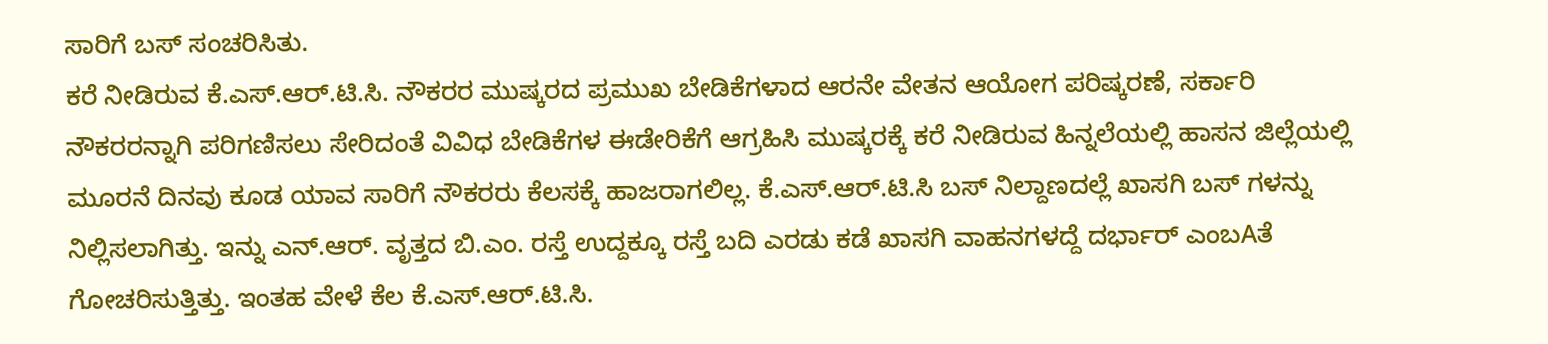ಸಾರಿಗೆ ಬಸ್ ಸಂಚರಿಸಿತು.
ಕರೆ ನೀಡಿರುವ ಕೆ.ಎಸ್.ಆರ್.ಟಿ.ಸಿ. ನೌಕರರ ಮುಷ್ಕರದ ಪ್ರಮುಖ ಬೇಡಿಕೆಗಳಾದ ಆರನೇ ವೇತನ ಆಯೋಗ ಪರಿಷ್ಕರಣೆ, ಸರ್ಕಾರಿ ನೌಕರರನ್ನಾಗಿ ಪರಿಗಣಿಸಲು ಸೇರಿದಂತೆ ವಿವಿಧ ಬೇಡಿಕೆಗಳ ಈಡೇರಿಕೆಗೆ ಆಗ್ರಹಿಸಿ ಮುಷ್ಕರಕ್ಕೆ ಕರೆ ನೀಡಿರುವ ಹಿನ್ನಲೆಯಲ್ಲಿ ಹಾಸನ ಜಿಲ್ಲೆಯಲ್ಲಿ ಮೂರನೆ ದಿನವು ಕೂಡ ಯಾವ ಸಾರಿಗೆ ನೌಕರರು ಕೆಲಸಕ್ಕೆ ಹಾಜರಾಗಲಿಲ್ಲ. ಕೆ.ಎಸ್.ಆರ್.ಟಿ.ಸಿ ಬಸ್ ನಿಲ್ದಾಣದಲ್ಲೆ ಖಾಸಗಿ ಬಸ್ ಗಳನ್ನು ನಿಲ್ಲಿಸಲಾಗಿತ್ತು. ಇನ್ನು ಎನ್.ಆರ್. ವೃತ್ತದ ಬಿ.ಎಂ. ರಸ್ತೆ ಉದ್ದಕ್ಕೂ ರಸ್ತೆ ಬದಿ ಎರಡು ಕಡೆ ಖಾಸಗಿ ವಾಹನಗಳದ್ದೆ ದರ್ಭಾರ್ ಎಂಬAತೆ ಗೋಚರಿಸುತ್ತಿತ್ತು. ಇಂತಹ ವೇಳೆ ಕೆಲ ಕೆ.ಎಸ್.ಆರ್.ಟಿ.ಸಿ.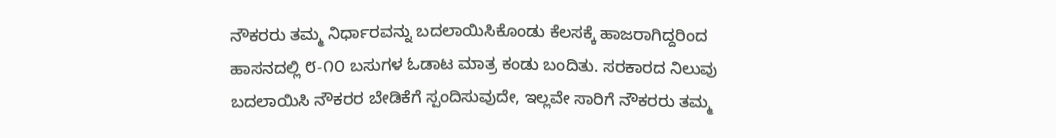ನೌಕರರು ತಮ್ಮ ನಿರ್ಧಾರವನ್ನು ಬದಲಾಯಿಸಿಕೊಂಡು ಕೆಲಸಕ್ಕೆ ಹಾಜರಾಗಿದ್ದರಿಂದ ಹಾಸನದಲ್ಲಿ ೮-೧೦ ಬಸುಗಳ ಓಡಾಟ ಮಾತ್ರ ಕಂಡು ಬಂದಿತು. ಸರಕಾರದ ನಿಲುವು ಬದಲಾಯಿಸಿ ನೌಕರರ ಬೇಡಿಕೆಗೆ ಸ್ಪಂದಿಸುವುದೇ, ಇಲ್ಲವೇ ಸಾರಿಗೆ ನೌಕರರು ತಮ್ಮ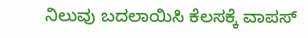ನಿಲುವು ಬದಲಾಯಿಸಿ ಕೆಲಸಕ್ಕೆ ವಾಪಸ್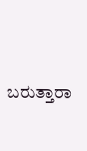ಬರುತ್ತಾರಾ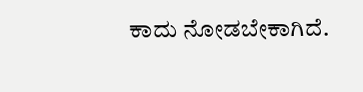ಕಾದು ನೋಡಬೇಕಾಗಿದೆ.